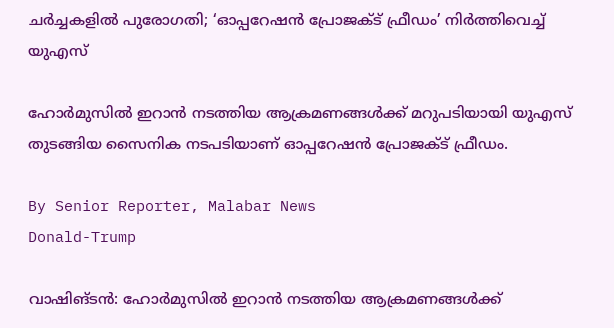ചർച്ചകളിൽ പുരോഗതി; ‘ഓപ്പറേഷൻ പ്രോജക്‌ട് ഫ്രീഡം’ നിർത്തിവെച്ച് യുഎസ്

ഹോർമുസിൽ ഇറാൻ നടത്തിയ ആക്രമണങ്ങൾക്ക് മറുപടിയായി യുഎസ് തുടങ്ങിയ സൈനിക നടപടിയാണ് ഓപ്പറേഷൻ പ്രോജക്‌ട് ഫ്രീഡം.

By Senior Reporter, Malabar News
Donald-Trump

വാഷിങ്ടൻ: ഹോർമുസിൽ ഇറാൻ നടത്തിയ ആക്രമണങ്ങൾക്ക്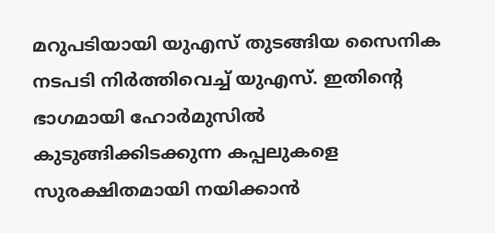മറുപടിയായി യുഎസ് തുടങ്ങിയ സൈനിക നടപടി നിർത്തിവെച്ച് യുഎസ്. ഇതിന്റെ ഭാഗമായി ഹോർമുസിൽ കുടുങ്ങിക്കിടക്കുന്ന കപ്പലുകളെ സുരക്ഷിതമായി നയിക്കാൻ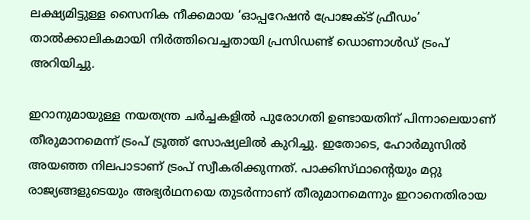ലക്ഷ്യമിട്ടുള്ള സൈനിക നീക്കമായ ‘ഓപ്പറേഷൻ പ്രോജക്‌ട് ഫ്രീഡം’ താൽക്കാലികമായി നിർത്തിവെച്ചതായി പ്രസിഡണ്ട് ഡൊണാൾഡ് ട്രംപ് അറിയിച്ചു.

ഇറാനുമായുള്ള നയതന്ത്ര ചർച്ചകളിൽ പുരോഗതി ഉണ്ടായതിന് പിന്നാലെയാണ് തീരുമാനമെന്ന് ട്രംപ് ട്രൂത്ത് സോഷ്യലിൽ കുറിച്ചു. ഇതോടെ, ഹോർമുസിൽ അയഞ്ഞ നിലപാടാണ് ട്രംപ് സ്വീകരിക്കുന്നത്. പാക്കിസ്‌ഥാന്റെയും മറ്റു രാജ്യങ്ങളുടെയും അഭ്യർഥനയെ തുടർന്നാണ് തീരുമാനമെന്നും ഇറാനെതിരായ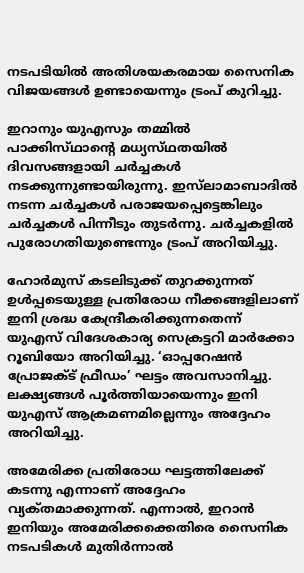നടപടിയിൽ അതിശയകരമായ സൈനിക വിജയങ്ങൾ ഉണ്ടായെന്നും ട്രംപ് കുറിച്ചു.

ഇറാനും യുഎസും തമ്മിൽ പാക്കിസ്‌ഥാന്റെ മധ്യസ്‌ഥതയിൽ ദിവസങ്ങളായി ചർച്ചകൾ നടക്കുന്നുണ്ടായിരുന്നു. ഇസ്‌ലാമാബാദിൽ നടന്ന ചർച്ചകൾ പരാജയപ്പെട്ടെങ്കിലും ചർച്ചകൾ പിന്നീടും തുടർന്നു. ചർച്ചകളിൽ പുരോഗതിയുണ്ടെന്നും ട്രംപ് അറിയിച്ചു.

ഹോർമുസ് കടലിടുക്ക് തുറക്കുന്നത് ഉൾപ്പടെയുള്ള പ്രതിരോധ നീക്കങ്ങളിലാണ് ഇനി ശ്രദ്ധ കേന്ദ്രീകരിക്കുന്നതെന്ന് യുഎസ് വിദേശകാര്യ സെക്രട്ടറി മാർക്കോ റൂബിയോ അറിയിച്ചു. ‘ഓപ്പറേഷൻ പ്രോജക്‌ട് ഫ്രീഡം’ ഘട്ടം അവസാനിച്ചു. ലക്ഷ്യങ്ങൾ പൂർത്തിയായെന്നും ഇനി യുഎസ് ആക്രമണമില്ലെന്നും അദ്ദേഹം അറിയിച്ചു.

അമേരിക്ക പ്രതിരോധ ഘട്ടത്തിലേക്ക് കടന്നു എന്നാണ് അദ്ദേഹം വ്യക്‌തമാക്കുന്നത്. എന്നാൽ, ഇറാൻ ഇനിയും അമേരിക്കക്കെതിരെ സൈനിക നടപടികൾ മുതിർന്നാൽ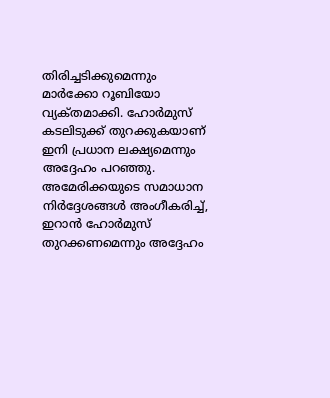തിരിച്ചടിക്കുമെന്നും മാർക്കോ റൂബിയോ വ്യക്‌തമാക്കി. ഹോർമുസ് കടലിടുക്ക് തുറക്കുകയാണ് ഇനി പ്രധാന ലക്ഷ്യമെന്നും അദ്ദേഹം പറഞ്ഞു. അമേരിക്കയുടെ സമാധാന നിർദ്ദേശങ്ങൾ അംഗീകരിച്ച്, ഇറാൻ ഹോർമുസ് തുറക്കണമെന്നും അദ്ദേഹം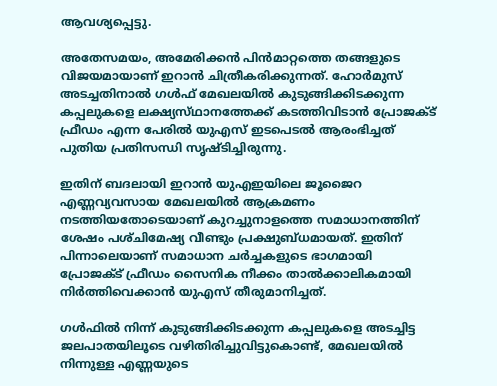ആവശ്യപ്പെട്ടു.

അതേസമയം, അമേരിക്കൻ പിൻമാറ്റത്തെ തങ്ങളുടെ വിജയമായാണ് ഇറാൻ ചിത്രീകരിക്കുന്നത്. ഹോർമുസ് അടച്ചതിനാൽ ഗൾഫ് മേഖലയിൽ കുടുങ്ങിക്കിടക്കുന്ന കപ്പലുകളെ ലക്ഷ്യസ്‌ഥാനത്തേക്ക് കടത്തിവിടാൻ പ്രോജക്‌ട് ഫ്രീഡം എന്ന പേരിൽ യുഎസ് ഇടപെടൽ ആരംഭിച്ചത് പുതിയ പ്രതിസന്ധി സൃഷ്‌ടിച്ചിരുന്നു.

ഇതിന് ബദലായി ഇറാൻ യുഎഇയിലെ ജൂജൈറ എണ്ണവ്യവസായ മേഖലയിൽ ആക്രമണം നടത്തിയതോടെയാണ് കുറച്ചുനാളത്തെ സമാധാനത്തിന് ശേഷം പശ്‌ചിമേഷ്യ വീണ്ടും പ്രക്ഷുബ്‌ധമായത്. ഇതിന് പിന്നാലെയാണ് സമാധാന ചർച്ചകളുടെ ഭാഗമായി പ്രോജക്‌ട് ഫ്രീഡം സൈനിക നീക്കം താൽക്കാലികമായി നിർത്തിവെക്കാൻ യുഎസ് തീരുമാനിച്ചത്.

ഗൾഫിൽ നിന്ന് കുടുങ്ങിക്കിടക്കുന്ന കപ്പലുകളെ അടച്ചിട്ട ജലപാതയിലൂടെ വഴിതിരിച്ചുവിട്ടുകൊണ്ട്, മേഖലയിൽ നിന്നുള്ള എണ്ണയുടെ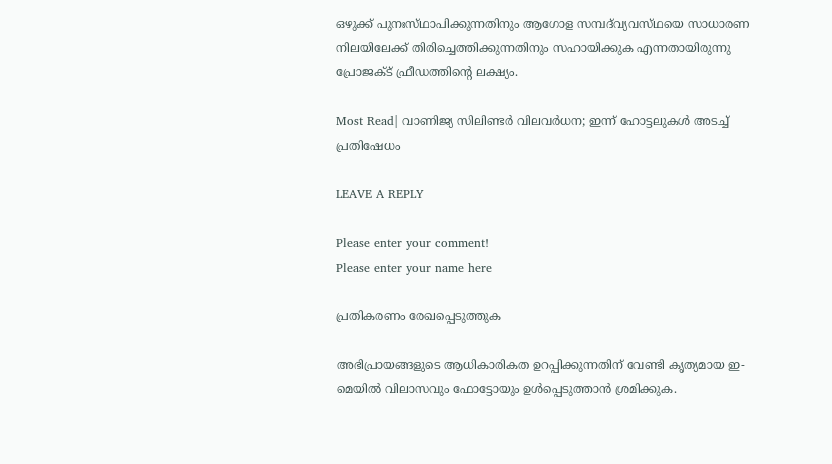ഒഴുക്ക് പുനഃസ്‌ഥാപിക്കുന്നതിനും ആഗോള സമ്പദ്‌വ്യവസ്‌ഥയെ സാധാരണ നിലയിലേക്ക് തിരിച്ചെത്തിക്കുന്നതിനും സഹായിക്കുക എന്നതായിരുന്നു പ്രോജക്‌ട് ഫ്രീഡത്തിന്റെ ലക്ഷ്യം.

Most Read| വാണിജ്യ സിലിണ്ടർ വിലവർധന; ഇന്ന് ഹോട്ടലുകൾ അടച്ച് പ്രതിഷേധം

LEAVE A REPLY

Please enter your comment!
Please enter your name here

പ്രതികരണം രേഖപ്പെടുത്തുക

അഭിപ്രായങ്ങളുടെ ആധികാരികത ഉറപ്പിക്കുന്നതിന് വേണ്ടി കൃത്യമായ ഇ-മെയിൽ വിലാസവും ഫോട്ടോയും ഉൾപ്പെടുത്താൻ ശ്രമിക്കുക.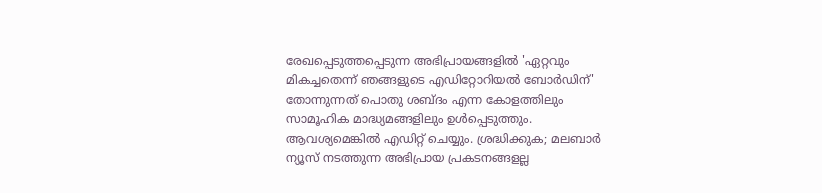രേഖപ്പെടുത്തപ്പെടുന്ന അഭിപ്രായങ്ങളിൽ 'ഏറ്റവും മികച്ചതെന്ന് ഞങ്ങളുടെ എഡിറ്റോറിയൽ ബോർഡിന്' തോന്നുന്നത് പൊതു ശബ്‌ദം എന്ന കോളത്തിലും സാമൂഹിക മാദ്ധ്യമങ്ങളിലും ഉൾപ്പെടുത്തും. ആവശ്യമെങ്കിൽ എഡിറ്റ് ചെയ്യും. ശ്രദ്ധിക്കുക; മലബാർ ന്യൂസ് നടത്തുന്ന അഭിപ്രായ പ്രകടനങ്ങളല്ല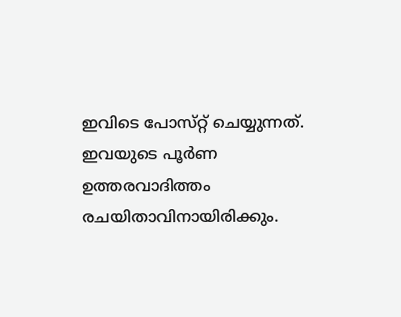ഇവിടെ പോസ്‌റ്റ് ചെയ്യുന്നത്. ഇവയുടെ പൂർണ ഉത്തരവാദിത്തം രചയിതാവിനായിരിക്കും.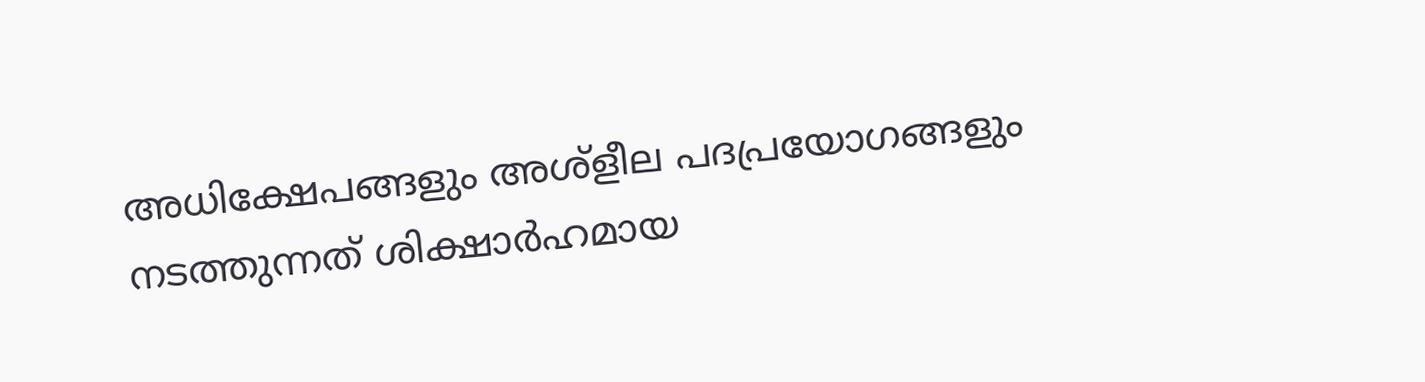അധിക്ഷേപങ്ങളും അശ്‌ളീല പദപ്രയോഗങ്ങളും നടത്തുന്നത് ശിക്ഷാർഹമായ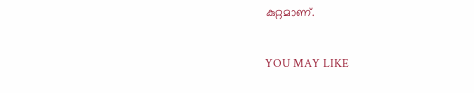കുറ്റമാണ്.

YOU MAY LIKE